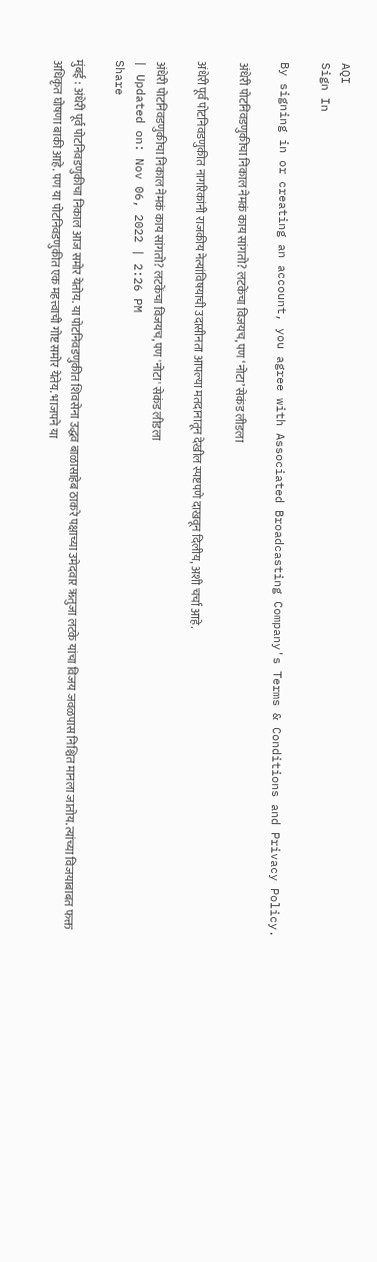AQI
Sign In

By signing in or creating an account, you agree with Associated Broadcasting Company's Terms & Conditions and Privacy Policy.

अंधेरी पोटनिवडणुकीचा निकाल नेमकं काय सांगतो? लटकेंचा विजयच, पण ‘नोटा’ सेकंड लीडला

अंधेरी पूर्व पोटनिवडणुकीत नागरिकांनी राजकीय नेत्यांविषयाची उदासीनता आपल्या मतदानातून देखील स्पष्टपणे दाखवून दिलीय, अशी चर्चा आहे.

अंधेरी पोटनिवडणुकीचा निकाल नेमकं काय सांगतो? लटकेंचा विजयच, पण 'नोटा' सेकंड लीडला
| Updated on: Nov 06, 2022 | 2:26 PM
Share

मुंबई : अंधेरी पूर्व पोटनिवडणुकीचा निकाल आज समोर येतोय. या पोटनिवडणुकीत शिवसेना उद्धव बाळासाहेब ठाकरे पक्षाच्या उमेदवार ऋतुजा लटके यांचा विजय जवळपास निश्चित मानला जातोय. त्यांच्या विजयाबाबत फक्त अधिकृत घोषणा बाकी आहे. पण या पोटनिवडणुकीत एक महत्त्वाची गोष्ट समोर येतेय. भाजपने या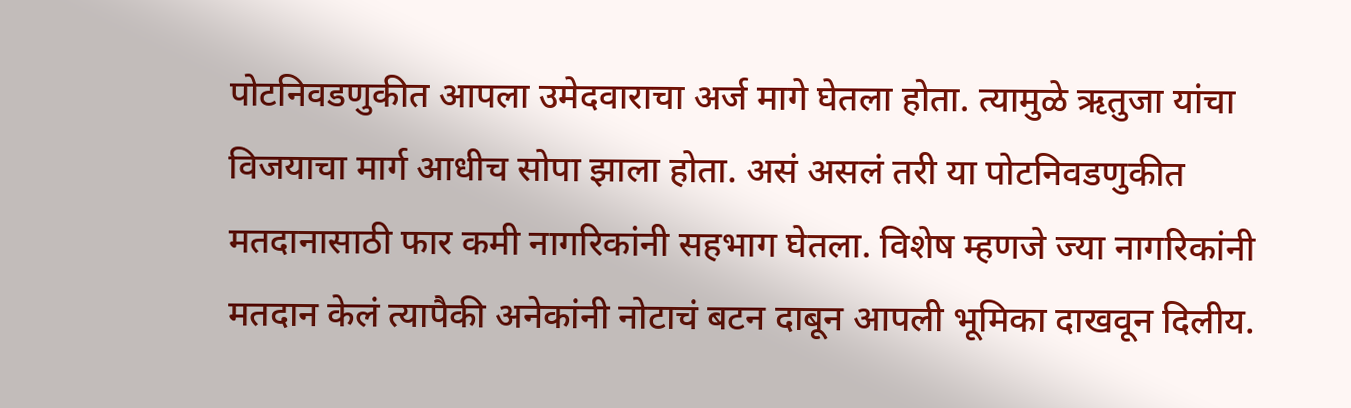पोटनिवडणुकीत आपला उमेदवाराचा अर्ज मागे घेतला होता. त्यामुळे ऋतुजा यांचा विजयाचा मार्ग आधीच सोपा झाला होता. असं असलं तरी या पोटनिवडणुकीत मतदानासाठी फार कमी नागरिकांनी सहभाग घेतला. विशेष म्हणजे ज्या नागरिकांनी मतदान केलं त्यापैकी अनेकांनी नोटाचं बटन दाबून आपली भूमिका दाखवून दिलीय.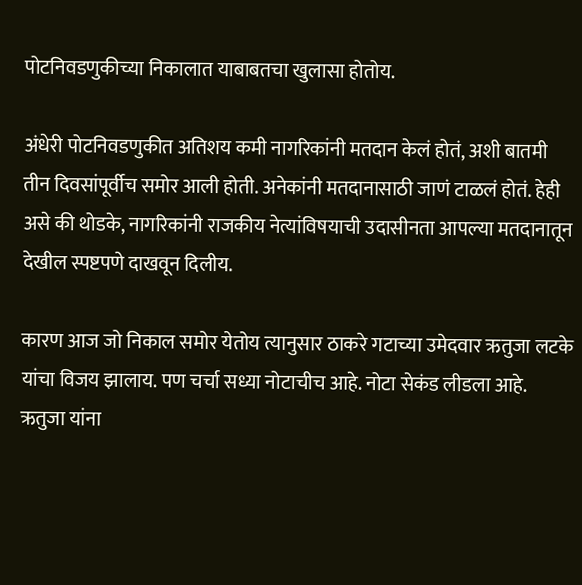पोटनिवडणुकीच्या निकालात याबाबतचा खुलासा होतोय.

अंधेरी पोटनिवडणुकीत अतिशय कमी नागरिकांनी मतदान केलं होतं, अशी बातमी तीन दिवसांपूर्वीच समोर आली होती. अनेकांनी मतदानासाठी जाणं टाळलं होतं. हेही असे की थोडके, नागरिकांनी राजकीय नेत्यांविषयाची उदासीनता आपल्या मतदानातून देखील स्पष्टपणे दाखवून दिलीय.

कारण आज जो निकाल समोर येतोय त्यानुसार ठाकरे गटाच्या उमेदवार ऋतुजा लटके यांचा विजय झालाय. पण चर्चा सध्या नोटाचीच आहे. नोटा सेकंड लीडला आहे. ऋतुजा यांना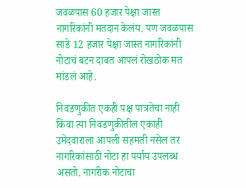जवळपास 60 हजार पेक्षा जास्त नागरिकांनी मतदान केलंय. पण जवळपास साडे 12 हजार पेक्षा जास्त नागरिकांनी नोटाचं बटन दाबत आपलं रोखठोक मत मांडलं आहे.

निवडणुकीत एकही पक्ष पात्रतेचा नाही किंवा त्या निवडणुकीतील एकाही उमेदवाराला आपली सहमती नसेल तर नागरिकांसाठी नोटा हा पर्याय उपलब्ध असतो. नागरीक नोटाचा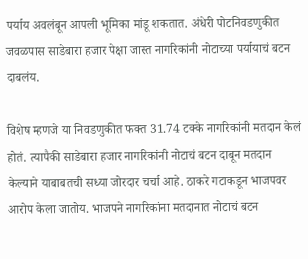पर्याय अवलंबून आपली भूमिका मांडू शकतात. अंधेरी पोटनिवडणुकीत जवळपास साडेबारा हजार पेक्षा जास्त नागरिकांनी नोटाच्या पर्यायाचं बटन दाबलंय.

विशेष म्हणजे या निवडणुकीत फक्त 31.74 टक्के नागरिकांनी मतदान केलं होतं. त्यापैकी साडेबारा हजार नागरिकांनी नोटाचं बटन दाबून मतदान केल्याने याबाबतची सध्या जोरदार चर्चा आहे. ठाकरे गटाकडून भाजपवर आरोप केला जातोय. भाजपने नागरिकांना मतदानात नोटाचं बटन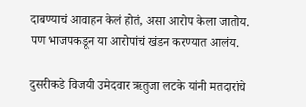दाबण्याचं आवाहन केलं होतं, असा आरोप केला जातोय. पण भाजपकडून या आरोपांचं खंडन करण्यात आलंय.

दुसरीकडे विजयी उमेदवार ऋतुजा लटके यांनी मतदारांचे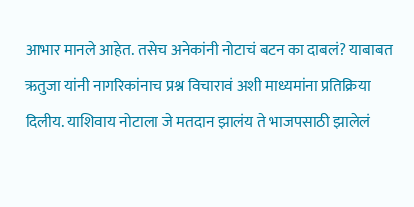आभार मानले आहेत. तसेच अनेकांनी नोटाचं बटन का दाबलं? याबाबत ऋतुजा यांनी नागरिकांनाच प्रश्न विचारावं अशी माध्यमांना प्रतिक्रिया दिलीय. याशिवाय नोटाला जे मतदान झालंय ते भाजपसाठी झालेलं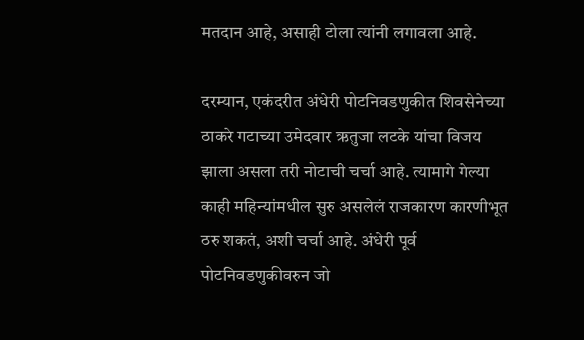मतदान आहे, असाही टोला त्यांनी लगावला आहे.

दरम्यान, एकंदरीत अंधेरी पोटनिवडणुकीत शिवसेनेच्या ठाकरे गटाच्या उमेदवार ऋतुजा लटके यांचा विजय झाला असला तरी नोटाची चर्चा आहे. त्यामागे गेल्या काही महिन्यांमधील सुरु असलेलं राजकारण कारणीभूत ठरु शकतं, अशी चर्चा आहे. अंधेरी पूर्व पोटनिवडणुकीवरुन जो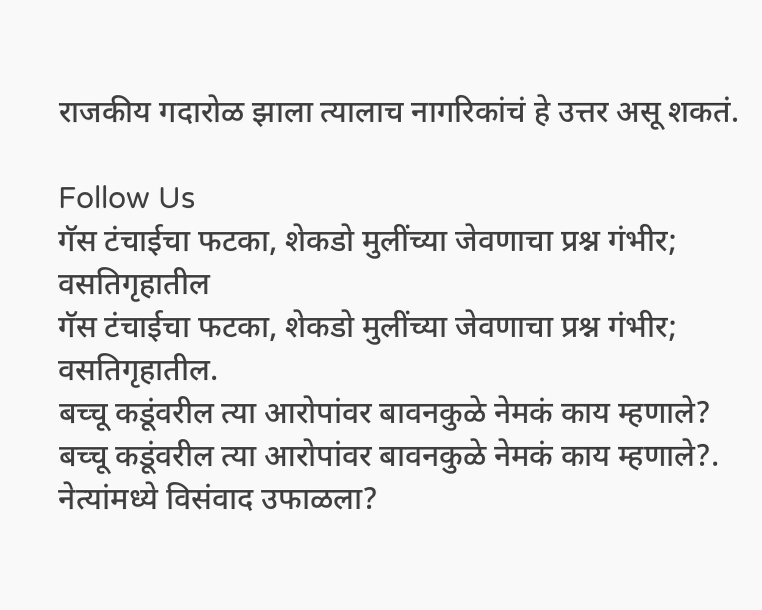राजकीय गदारोळ झाला त्यालाच नागरिकांचं हे उत्तर असू शकतं.

Follow Us
गॅस टंचाईचा फटका, शेकडो मुलींच्या जेवणाचा प्रश्न गंभीर; वसतिगृहातील
गॅस टंचाईचा फटका, शेकडो मुलींच्या जेवणाचा प्रश्न गंभीर; वसतिगृहातील.
बच्चू कडूंवरील त्या आरोपांवर बावनकुळे नेमकं काय म्हणाले?
बच्चू कडूंवरील त्या आरोपांवर बावनकुळे नेमकं काय म्हणाले?.
नेत्यांमध्ये विसंवाद उफाळला?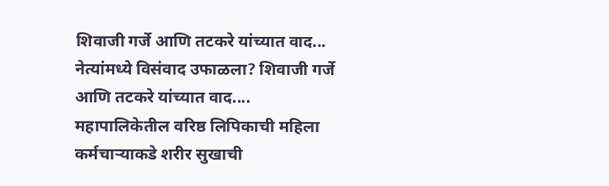शिवाजी गर्जे आणि तटकरे यांच्यात वाद...
नेत्यांमध्ये विसंवाद उफाळला? शिवाजी गर्जे आणि तटकरे यांच्यात वाद....
महापालिकेतील वरिष्ठ लिपिकाची महिला कर्मचाऱ्याकडे शरीर सुखाची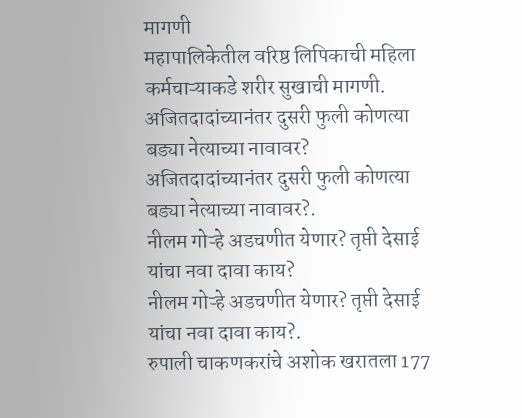मागणी
महापालिकेतील वरिष्ठ लिपिकाची महिला कर्मचाऱ्याकडे शरीर सुखाची मागणी.
अजितदादांच्यानंतर दुसरी फुली कोणत्या बड्या नेत्याच्या नावावर?
अजितदादांच्यानंतर दुसरी फुली कोणत्या बड्या नेत्याच्या नावावर?.
नीलम गोऱ्हे अडचणीत येणार? तृप्ती देसाई यांचा नवा दावा काय?
नीलम गोऱ्हे अडचणीत येणार? तृप्ती देसाई यांचा नवा दावा काय?.
रुपाली चाकणकरांचे अशोक खरातला 177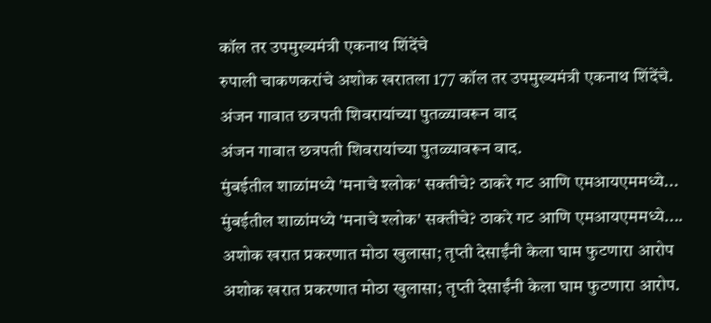कॉल तर उपमुख्यमंत्री एकनाथ शिंदेंचे
रुपाली चाकणकरांचे अशोक खरातला 177 कॉल तर उपमुख्यमंत्री एकनाथ शिंदेंचे.
अंजन गावात छत्रपती शिवरायांच्या पुतळ्यावरून वाद
अंजन गावात छत्रपती शिवरायांच्या पुतळ्यावरून वाद.
मुंबईतील शाळांमध्ये 'मनाचे श्लोक' सक्तीचे? ठाकरे गट आणि एमआयएममध्ये...
मुंबईतील शाळांमध्ये 'मनाचे श्लोक' सक्तीचे? ठाकरे गट आणि एमआयएममध्ये....
अशोक खरात प्रकरणात मोठा खुलासा; तृप्ती देसाईंनी केला घाम फुटणारा आरोप
अशोक खरात प्रकरणात मोठा खुलासा; तृप्ती देसाईंनी केला घाम फुटणारा आरोप.